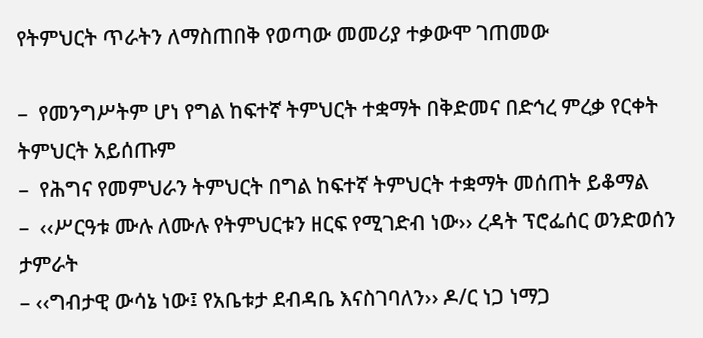የትምህርት ጥራትን ለማስጠበቅ የወጣው መመሪያ ተቃውሞ ገጠመው

–  የመንግሥትም ሆነ የግል ከፍተኛ ትምህርት ተቋማት በቅድመና በድኅረ ምረቃ የርቀት ትምህርት አይሰጡም
–  የሕግና የመምህራን ትምህርት በግል ከፍተኛ ትምህርት ተቋማት መሰጠት ይቆማል
–  ‹‹ሥርዓቱ ሙሉ ለሙሉ የትምህርቱን ዘርፍ የሚገድብ ነው›› ረዳት ፕሮፌሰር ወንድወሰን ታምራት
– ‹‹ግብታዊ ውሳኔ ነው፤ የአቤቱታ ደብዳቤ እናስገባለን›› ዶ/ር ነጋ ነማጋ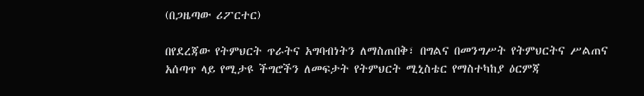(በጋዜጣው ሪፖርተር)

በየደረጃው የትምህርት ጥራትና አግባብነትን ለማስጠበቅ፣ በግልና በመንግሥት የትምህርትና ሥልጠና አሰጣጥ ላይ የሚታዩ ችግሮችን ለመፍታት የትምህርት ሚኒስቴር የማስተካከያ ዕርምጃ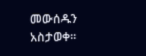መውሰዱን አስታወቀ፡፡